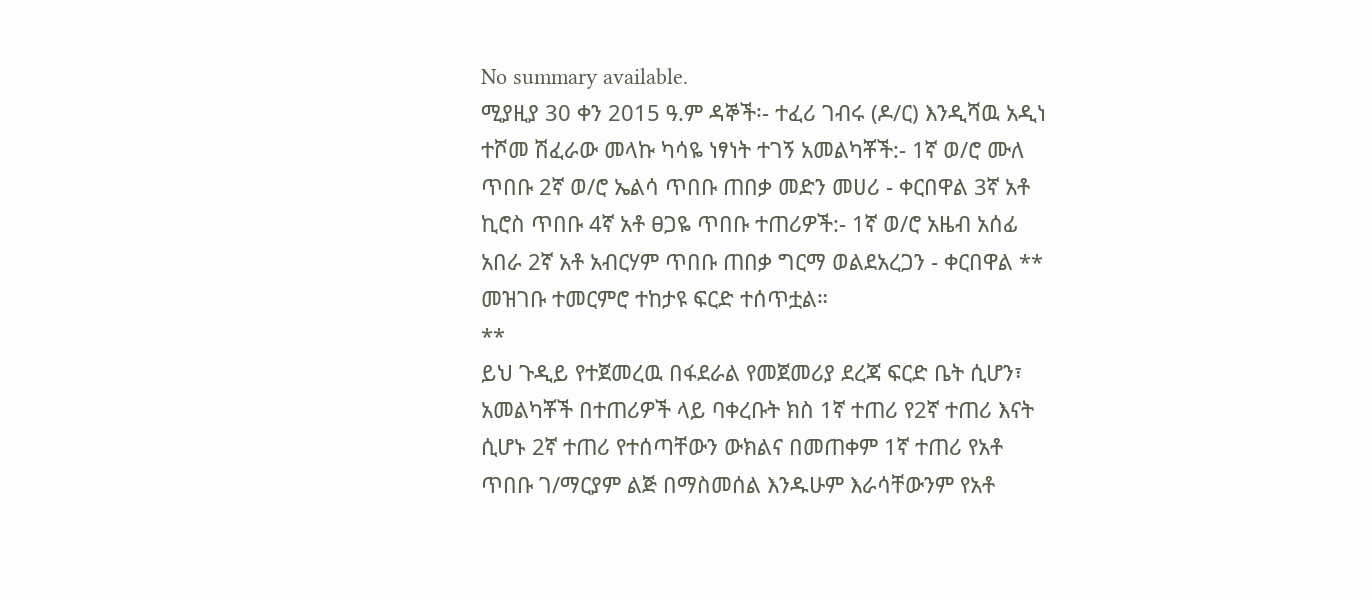No summary available.
ሚያዚያ 30 ቀን 2015 ዓ.ም ዳኞች፡- ተፈሪ ገብሩ (ዶ/ር) እንዲሻዉ አዲነ ተሾመ ሽፈራው መላኩ ካሳዬ ነፃነት ተገኝ አመልካቾች:- 1ኛ ወ/ሮ ሙለ ጥበቡ 2ኛ ወ/ሮ ኤልሳ ጥበቡ ጠበቃ መድን መሀሪ - ቀርበዋል 3ኛ አቶ ኪሮስ ጥበቡ 4ኛ አቶ ፀጋዬ ጥበቡ ተጠሪዎች:- 1ኛ ወ/ሮ አዜብ አሰፊ አበራ 2ኛ አቶ አብርሃም ጥበቡ ጠበቃ ግርማ ወልደአረጋን - ቀርበዋል **
መዝገቡ ተመርምሮ ተከታዩ ፍርድ ተሰጥቷል።
**
ይህ ጉዲይ የተጀመረዉ በፋደራል የመጀመሪያ ደረጃ ፍርድ ቤት ሲሆን፣ አመልካቾች በተጠሪዎች ላይ ባቀረቡት ክስ 1ኛ ተጠሪ የ2ኛ ተጠሪ እናት ሲሆኑ 2ኛ ተጠሪ የተሰጣቸውን ውክልና በመጠቀም 1ኛ ተጠሪ የአቶ ጥበቡ ገ/ማርያም ልጅ በማስመሰል እንዱሁም እራሳቸውንም የአቶ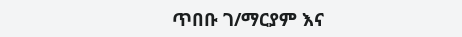ጥበቡ ገ/ማርያም እና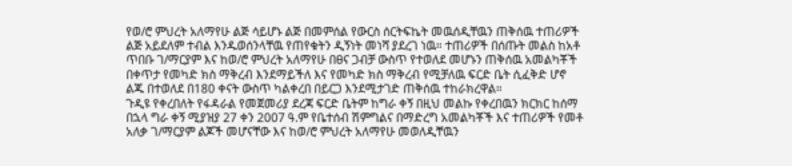የወ/ሮ ምህረት አለማየሁ ልጅ ሳይሆኑ ልጅ በመምሰል የውርስ ሰርትፍኬት መዉሰዲቸዉን ጠቅሰዉ ተጠሪዎች ልጅ አይደለም ተብል እንዱወሰንላቸዉ የጠየቁትን ዲኝነት መነሻ ያደረገ ነዉ። ተጠሪዎች በሰጡት መልስ ከአቶ ጥበቡ ገ/ማርያም እና ከወ/ሮ ምህረት አለማየሁ በፀና ጋብቻ ውስጥ የተወለደ መሆኑን ጠቅሰዉ አመልካቾች በቀጥታ የመካድ ክስ ማቅረብ እንደማይችለ እና የመካድ ክስ ማቅረብ የሚቻለዉ ፍርድ ቤት ሲፈቅድ ሆኖ ልጁ በተወለደ በ180 ቀናት ውስጥ ካልቀረበ በይርጋ እንደሚታገድ ጠቅሰዉ ተከራክረዋል።
ጉዲዩ የቀረበለት የፋዳራል የመጀመሪያ ደረጃ ፍርድ ቤትም ከግራ ቀኝ በዚህ መልኩ የቀረበዉን ክርክር ከሰማ በኋላ ግራ ቀኝ ሚያዝያ 27 ቀን 2007 ዓ.ም የቤተሰብ ሽምግልና በማድረግ አመልካቾች እና ተጠሪዎች የመቶ አለቃ ገ/ማርያም ልጆች መሆናቸው እና ከወ/ሮ ምህረት አለማየሁ መወለዲቸዉን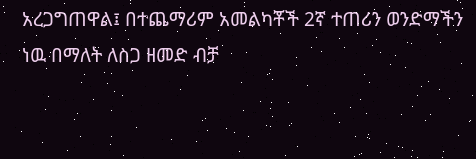አረጋግጠዋል፤ በተጨማሪም አመልካቾች 2ኛ ተጠሪን ወንድማችን ነዉ በማለት ለስጋ ዘመድ ብቻ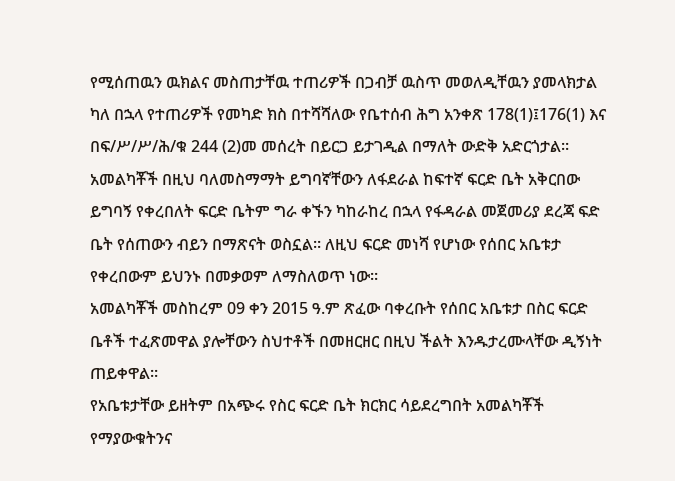የሚሰጠዉን ዉክልና መስጠታቸዉ ተጠሪዎች በጋብቻ ዉስጥ መወለዲቸዉን ያመላክታል ካለ በኋላ የተጠሪዎች የመካድ ክስ በተሻሻለው የቤተሰብ ሕግ አንቀጽ 178(1)፤176(1) እና በፍ/ሥ/ሥ/ሕ/ቁ 244 (2)መ መሰረት በይርጋ ይታገዲል በማለት ውድቅ አድርጎታል። አመልካቾች በዚህ ባለመስማማት ይግባኛቸውን ለፋደራል ከፍተኛ ፍርድ ቤት አቅርበው ይግባኝ የቀረበለት ፍርድ ቤትም ግራ ቀኙን ካከራከረ በኋላ የፋዳራል መጀመሪያ ደረጃ ፍድ ቤት የሰጠውን ብይን በማጽናት ወስኗል። ለዚህ ፍርድ መነሻ የሆነው የሰበር አቤቱታ የቀረበውም ይህንኑ በመቃወም ለማስለወጥ ነው።
አመልካቾች መስከረም 09 ቀን 2015 ዓ.ም ጽፈው ባቀረቡት የሰበር አቤቱታ በስር ፍርድ ቤቶች ተፈጽመዋል ያሎቸውን ስህተቶች በመዘርዘር በዚህ ችልት እንዱታረሙላቸው ዲኝነት ጠይቀዋል።
የአቤቱታቸው ይዘትም በአጭሩ የስር ፍርድ ቤት ክርክር ሳይደረግበት አመልካቾች የማያውቁትንና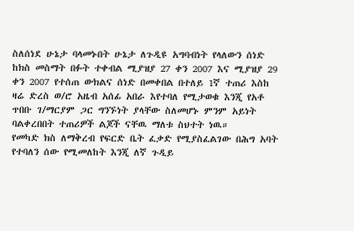ስለሰነደ ሁኔታ ባላመኑበት ሁኔታ ለጉዲዩ አግባብነት የላለውን ሰነድ ከክስ መስማት በፉት ተቀብል ሚያዝያ 27 ቀን 2007 እና ሚያዝያ 29 ቀን 2007 የተሰጠ ውክልና ሰነድ በመቀበል በተለይ 1ኛ ተጠሪ እስከ ዛሬ ድረስ ወ/ሮ አዜብ አሰፊ አበራ እየተባለ የሚታወቁ እንጂ የአቶ ጥበቡ ገ/ማርያም ጋር ግንኙነት ያላቸው ስለመሆኑ ምንም አይነት ባልቀረበበት ተጠሪዎች ልጆች ናቸዉ ማለቱ ስህተት ነዉ።
የመካድ ክስ ለማቅረብ የፍርድ ቤት ፈቃድ የሚያስፈልገው በሕግ አባት የተባለን ሰው የሚመለከት እንጂ ለኛ ጉዲይ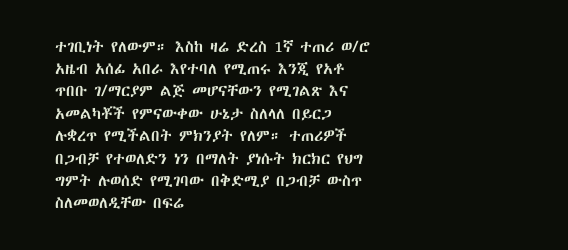ተገቢነት የለውም። እስከ ዛሬ ድረስ 1ኛ ተጠሪ ወ/ሮ አዜብ አሰፊ አበራ እየተባለ የሚጠሩ እንጂ የአቶ ጥበቡ ገ/ማርያም ልጅ መሆናቸውን የሚገልጽ እና አመልካቾች የምናውቀው ሁኔታ ስለላለ በይርጋ ሉቋረጥ የሚችልበት ምክንያት የለም። ተጠሪዎች በጋብቻ የተወለድን ነን በማለት ያነሱት ክርክር የህግ ግምት ሉወሰድ የሚገባው በቅድሚያ በጋብቻ ውስጥ ስለመወለዲቸው በፍሬ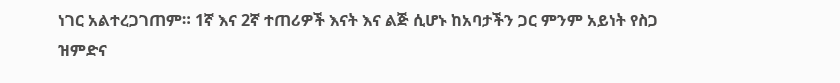ነገር አልተረጋገጠም። 1ኛ እና 2ኛ ተጠሪዎች እናት እና ልጅ ሲሆኑ ከአባታችን ጋር ምንም አይነት የስጋ ዝምድና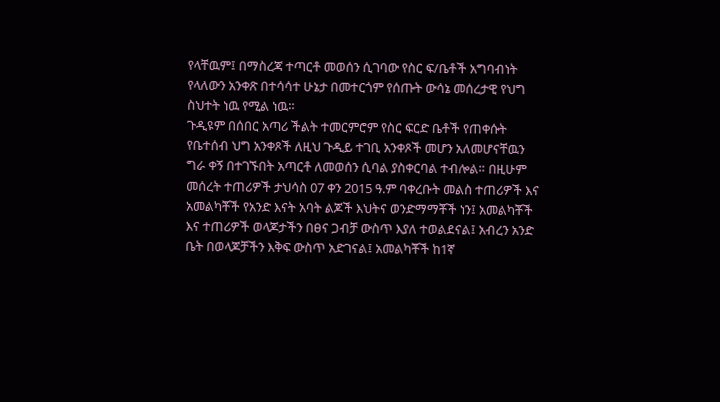የላቸዉም፤ በማስረጃ ተጣርቶ መወሰን ሲገባው የስር ፍ/ቤቶች አግባብነት የላለውን አንቀጽ በተሳሳተ ሁኔታ በመተርጎም የሰጡት ውሳኔ መሰረታዊ የህግ ስህተት ነዉ የሚል ነዉ።
ጉዲዩም በሰበር አጣሪ ችልት ተመርምሮም የስር ፍርድ ቤቶች የጠቀሱት የቤተሰብ ህግ አንቀጾች ለዚህ ጉዲይ ተገቢ አንቀጾች መሆን አለመሆናቸዉን ግራ ቀኝ በተገኙበት አጣርቶ ለመወሰን ሲባል ያስቀርባል ተብሎል። በዚሁም መሰረት ተጠሪዎች ታህሳስ 07 ቀን 2015 ዓ.ም ባቀረቡት መልስ ተጠሪዎች እና አመልካቾች የአንድ እናት አባት ልጆች እህትና ወንድማማቾች ነን፤ አመልካቾች እና ተጠሪዎች ወላጆታችን በፀና ጋብቻ ውስጥ እያለ ተወልደናል፤ አብረን አንድ ቤት በወላጆቻችን እቅፍ ውስጥ አድገናል፤ አመልካቾች ከ1ኛ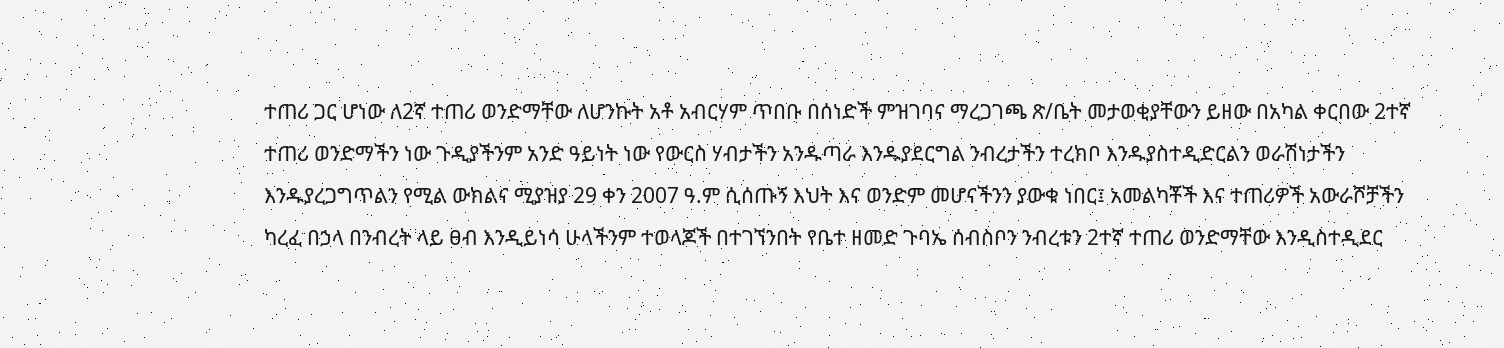ተጠሪ ጋር ሆነው ለ2ኛ ተጠሪ ወንድማቸው ለሆንኩት አቶ አብርሃም ጥበቡ በሰነድች ምዝገባና ማረጋገጫ ጽ/ቤት መታወቂያቸውን ይዘው በአካል ቀርበው 2ተኛ ተጠሪ ወንድማችን ነው ጉዲያችንም አንድ ዓይነት ነው የውርስ ሃብታችን አንዱጣራ እንዱያደርግል ንብረታችን ተረክቦ እንዱያስተዲድርልን ወራሽነታችን እንዱያረጋግጥልን የሚል ውክልና ሚያዝያ 29 ቀን 2007 ዓ.ም ሲሰጡኝ እህት እና ወንድም መሆናችንን ያውቁ ነበር፤ አመልካቾች እና ተጠሪዎች አውራሾቻችን ካረፈ በኃላ በንብረት ላይ ፀብ እንዲይነሳ ሁላችንም ተወላጆች በተገኘንበት የቤተ ዘመድ ጉባኤ ሰብስቦን ንብረቱን 2ተኛ ተጠሪ ወንድማቸው እንዲስተዲደር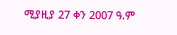ሚያዚያ 27 ቀን 2007 ዓ.ም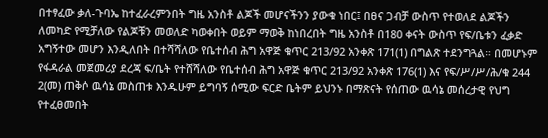በተፃፈው ቃለ-ጉባኤ ከተፈራረምንበት ግዜ አንስቶ ልጆች መሆናችንን ያውቁ ነበር፤ በፀና ጋብቻ ውስጥ የተወለደ ልጆችን ለመካድ የሚቻለው የልጆቹን መወለድ ካወቀበት ወይም ማወቅ ከነበረበት ግዜ አንስቶ በ180 ቀናት ውስጥ የፍ/ቤቱን ፈቃድ አግኝተው መሆን እንዲለበት በተሻሻለው የቤተሰብ ሕግ አዋጅ ቁጥር 213/92 አንቀጽ 171(1) በግልጽ ተደንግጓል። በመሆኑም የፋዳራል መጀመሪያ ደረጃ ፍ/ቤት የተሸሻለው የቤተሰብ ሕግ አዋጅ ቁጥር 213/92 አንቀጽ 176(1) እና የፍ/ሥ/ሥ/ሕ/ቁ 244 2(መ) ጠቅሶ ዉሳኔ መስጠቱ እንዱሁም ይግባኝ ሰሚው ፍርድ ቤትም ይህንኑ በማጽናት የሰጠው ዉሳኔ መሰረታዊ የህግ የተፈፀመበት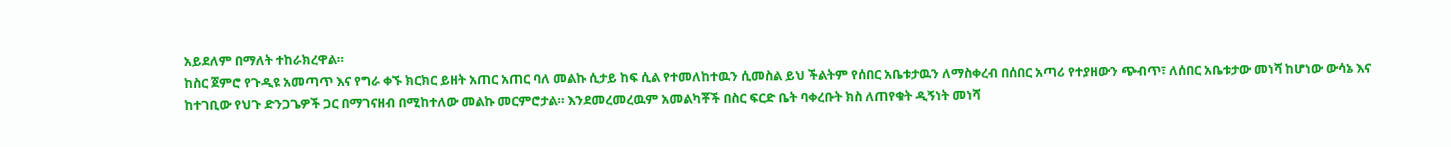አይደለም በማለት ተከራክረዋል።
ከስር ጀምሮ የጉዲዩ አመጣጥ እና የግራ ቀኙ ክርክር ይዘት አጠር አጠር ባለ መልኩ ሲታይ ከፍ ሲል የተመለከተዉን ሲመስል ይህ ችልትም የሰበር አቤቱታዉን ለማስቀረብ በሰበር አጣሪ የተያዘውን ጭብጥ፣ ለሰበር አቤቱታው መነሻ ከሆነው ውሳኔ እና ከተገቢው የህጉ ድንጋጌዎች ጋር በማገናዘብ በሚከተለው መልኩ መርምሮታል። እንደመረመረዉም አመልካቾች በስር ፍርድ ቤት ባቀረቡት ክስ ለጠየቁት ዲኝነት መነሻ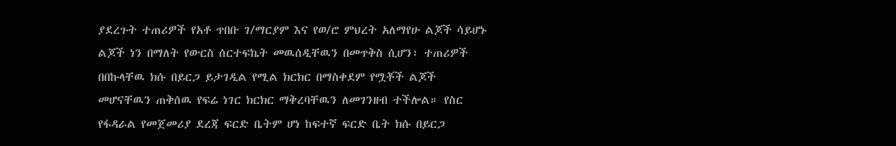ያደረጉት ተጠሪዎች የአቶ ጥበቡ ገ/ማርያም እና የወ/ሮ ምህረት አለማየሁ ልጆች ሳይሆኑ ልጆች ነን በማለት የውርስ ሰርተፍኬት መዉሰዲቸዉን በመጥቅስ ሲሆን፣ ተጠሪዎች በበኩላቸዉ ክሱ በይርጋ ይታገዲል የሚል ክርክር በማስቀደም የሟቾች ልጆች መሆናቸዉን ጠቅሰዉ የፍሬ ነገር ክርክር ማቅረባቸዉን ለመገንዘብ ተችሎል። የስር የፋዳራል የመጀመሪያ ደረጃ ፍርድ ቤትም ሆነ ከፍተኛ ፍርድ ቤት ክሱ በይርጋ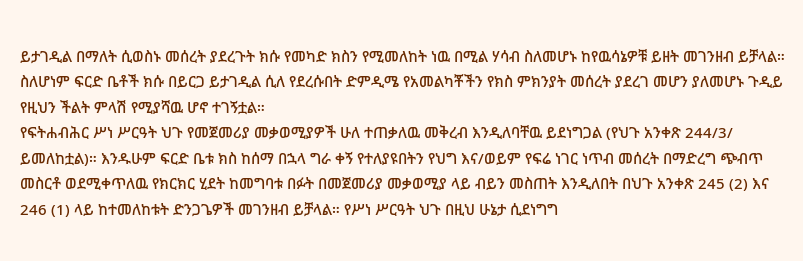ይታገዲል በማለት ሲወስኑ መሰረት ያደረጉት ክሱ የመካድ ክስን የሚመለከት ነዉ በሚል ሃሳብ ስለመሆኑ ከየዉሳኔዎቹ ይዘት መገንዘብ ይቻላል።
ስለሆነም ፍርድ ቤቶች ክሱ በይርጋ ይታገዲል ሲለ የደረሱበት ድምዲሜ የአመልካቾችን የክስ ምክንያት መሰረት ያደረገ መሆን ያለመሆኑ ጉዲይ የዚህን ችልት ምላሽ የሚያሻዉ ሆኖ ተገኝቷል።
የፍትሐብሕር ሥነ ሥርዓት ህጉ የመጀመሪያ መቃወሚያዎች ሁለ ተጠቃለዉ መቅረብ እንዲለባቸዉ ይደነግጋል (የህጉ አንቀጽ 244/3/ ይመለከቷል)። እንዱሁም ፍርድ ቤቱ ክስ ከሰማ በኋላ ግራ ቀኝ የተለያዩበትን የህግ እና/ወይም የፍሬ ነገር ነጥብ መሰረት በማድረግ ጭብጥ መስርቶ ወደሚቀጥለዉ የክርክር ሂደት ከመግባቱ በፉት በመጀመሪያ መቃወሚያ ላይ ብይን መስጠት እንዲለበት በህጉ አንቀጽ 245 (2) እና 246 (1) ላይ ከተመለከቱት ድንጋጌዎች መገንዘብ ይቻላል። የሥነ ሥርዓት ህጉ በዚህ ሁኔታ ሲደነግግ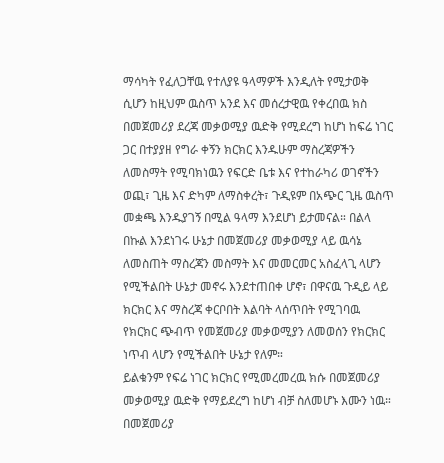ማሳካት የፈለጋቸዉ የተለያዩ ዓላማዎች እንዲለት የሚታወቅ ሲሆን ከዚህም ዉስጥ አንደ እና መሰረታዊዉ የቀረበዉ ክስ በመጀመሪያ ደረጃ መቃወሚያ ዉድቅ የሚደረግ ከሆነ ከፍሬ ነገር ጋር በተያያዘ የግራ ቀኝን ክርክር እንዱሁም ማስረጃዎችን ለመስማት የሚባክነዉን የፍርድ ቤቱ እና የተከራካሪ ወገኖችን ወጪ፣ ጊዜ እና ድካም ለማስቀረት፣ ጉዲዩም በአጭር ጊዜ ዉስጥ መቋጫ እንዱያገኝ በሚል ዓላማ እንደሆነ ይታመናል። በልላ በኩል እንደነገሩ ሁኔታ በመጀመሪያ መቃወሚያ ላይ ዉሳኔ ለመስጠት ማስረጃን መስማት እና መመርመር አስፈላጊ ላሆን የሚችልበት ሁኔታ መኖሩ እንደተጠበቀ ሆኖ፣ በዋናዉ ጉዲይ ላይ ክርክር እና ማስረጃ ቀርቦበት እልባት ላሰጥበት የሚገባዉ የክርክር ጭብጥ የመጀመሪያ መቃወሚያን ለመወሰን የክርክር ነጥብ ላሆን የሚችልበት ሁኔታ የለም።
ይልቁንም የፍሬ ነገር ክርክር የሚመረመረዉ ክሱ በመጀመሪያ መቃወሚያ ዉድቅ የማይደረግ ከሆነ ብቻ ስለመሆኑ እሙን ነዉ።
በመጀመሪያ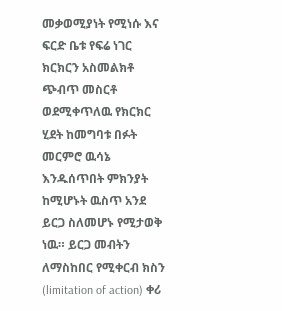መቃወሚያነት የሚነሱ እና ፍርድ ቤቱ የፍሬ ነገር ክርክርን አስመልክቶ ጭብጥ መስርቶ ወደሚቀጥለዉ የክርክር ሂደት ከመግባቱ በፉት መርምሮ ዉሳኔ እንዱሰጥበት ምክንያት ከሚሆኑት ዉስጥ አንደ ይርጋ ስለመሆኑ የሚታወቅ ነዉ። ይርጋ መብትን ለማስከበር የሚቀርብ ክስን (limitation of action) ቀሪ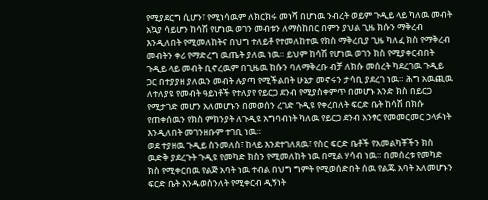የሚያደርግ ሲሆን፣ የሚነሳዉም ለክርክሩ መነሻ በሆነዉ ንብረት ወይም ጉዲይ ላይ ካለዉ መብት አኳያ ሳይሆን ከሳሽ የሆነዉ ወገን መብቱን ለማስከበር በምን ያህል ጊዜ ክሱን ማቅረብ እንዲለበት የሚመለከትና በህግ ተለይቶ የተመለከተዉ የክስ ማቅረቢያ ጊዜ ካለፈ ክስ የማቅረብ መብትን ቀሪ የማድረግ ዉጤት ያለዉ ነዉ። ይህም ከሳሽ የሆነዉ ወገን ክስ የሚያቀርብበት ጉዲይ ላይ መብት ቢኖረዉም በጊዜዉ ክሱን ባለማቅረቡ ብቻ ለክሱ መሰረት ካደረገዉ ጉዲይ ጋር በተያያዘ ያለዉን መብት ሉያጣ የሚችልበት ሁኔታ መኖሩን ታሳቢ ያደረገ ነዉ። ሕግ አዉጪዉ ለተለያዩ የመብት ዓይነቶች የተለያየ የይርጋ ደንብ የሚያስቀምጥ በመሆኑ አንድ ክስ በይርጋ የሚታገድ መሆን አለመሆኑን በመወሰን ረገድ ጉዲዩ የቀረበለት ፍርድ ቤት ከሳሽ በክሱ የጠቀሰዉን የክስ ምክንያት ለጉዲዩ አግባብነት ካለዉ የይርጋ ደንብ አንፃር የመመርመር ኃላፉነት እንዲለበት መገንዘቡም ተገቢ ነዉ።
ወደ ተያዘዉ ጉዲይ ስንመለስ፣ ከላይ እንደተገለጸዉ፣ የስር ፍርድ ቤቶች የአመልካቾችን ክስ ዉድቅ ያደረጉት ጉዲዩ የመካድ ክስን የሚመለከት ነዉ በሚል ሃሳብ ነዉ። በመሰረቱ የመካድ ክስ የሚቀርበዉ የልጅ አባት ነዉ ተብል በህግ ግምት የሚወሰድበት ሰዉ የልጁ አባት አለመሆኑን ፍርድ ቤት እንዱወስንለት የሚቀርብ ዲኝነት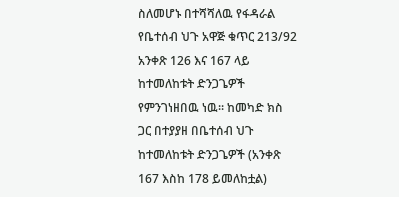ስለመሆኑ በተሻሻለዉ የፋዳራል የቤተሰብ ህጉ አዋጅ ቁጥር 213/92 አንቀጽ 126 እና 167 ላይ ከተመለከቱት ድንጋጌዎች የምንገነዘበዉ ነዉ። ከመካድ ክስ ጋር በተያያዘ በቤተሰብ ህጉ ከተመለከቱት ድንጋጌዎች (አንቀጽ 167 እስከ 178 ይመለከቷል)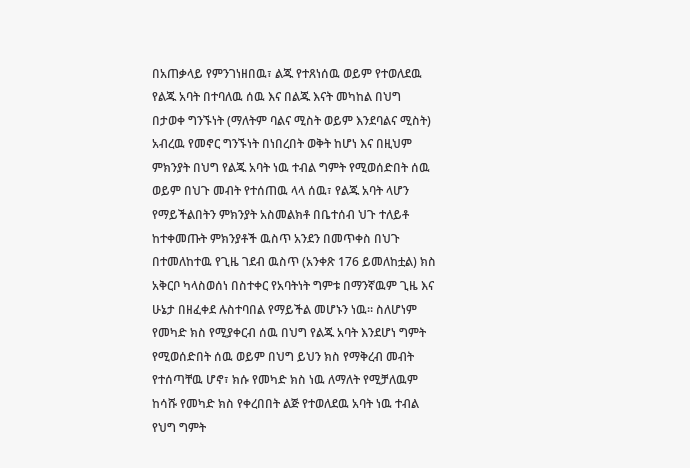በአጠቃላይ የምንገነዘበዉ፣ ልጁ የተጸነሰዉ ወይም የተወለደዉ የልጁ አባት በተባለዉ ሰዉ እና በልጁ እናት መካከል በህግ በታወቀ ግንኙነት (ማለትም ባልና ሚስት ወይም እንደባልና ሚስት) አብረዉ የመኖር ግንኙነት በነበረበት ወቅት ከሆነ እና በዚህም ምክንያት በህግ የልጁ አባት ነዉ ተብል ግምት የሚወሰድበት ሰዉ ወይም በህጉ መብት የተሰጠዉ ላላ ሰዉ፣ የልጁ አባት ላሆን የማይችልበትን ምክንያት አስመልክቶ በቤተሰብ ህጉ ተለይቶ ከተቀመጡት ምክንያቶች ዉስጥ አንደን በመጥቀስ በህጉ በተመለከተዉ የጊዜ ገደብ ዉስጥ (አንቀጽ 176 ይመለከቷል) ክስ አቅርቦ ካላስወሰነ በስተቀር የአባትነት ግምቱ በማንኛዉም ጊዜ እና ሁኔታ በዘፈቀደ ሉስተባበል የማይችል መሆኑን ነዉ። ስለሆነም የመካድ ክስ የሚያቀርብ ሰዉ በህግ የልጁ አባት እንደሆነ ግምት የሚወሰድበት ሰዉ ወይም በህግ ይህን ክስ የማቅረብ መብት የተሰጣቸዉ ሆኖ፣ ክሱ የመካድ ክስ ነዉ ለማለት የሚቻለዉም ከሳሹ የመካድ ክስ የቀረበበት ልጅ የተወለደዉ አባት ነዉ ተብል የህግ ግምት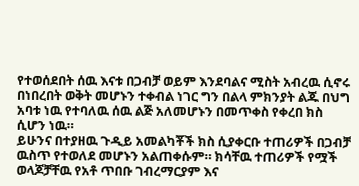የተወሰደበት ሰዉ እናቱ በጋብቻ ወይም እንደባልና ሚስት አብረዉ ሲኖሩ በነበረበት ወቅት መሆኑን ተቀብል ነገር ግን በልላ ምክንያት ልጁ በህግ አባቱ ነዉ የተባለዉ ሰዉ ልጅ አለመሆኑን በመጥቀስ የቀረበ ክስ ሲሆን ነዉ።
ይሁንና በተያዘዉ ጉዲይ አመልካቾች ክስ ሲያቀርቡ ተጠሪዎች በጋብቻ ዉስጥ የተወለደ መሆኑን አልጠቀሱም። ክሳቸዉ ተጠሪዎች የሟች ወላጆቻቸዉ የአቶ ጥበቡ ገብረማርያም እና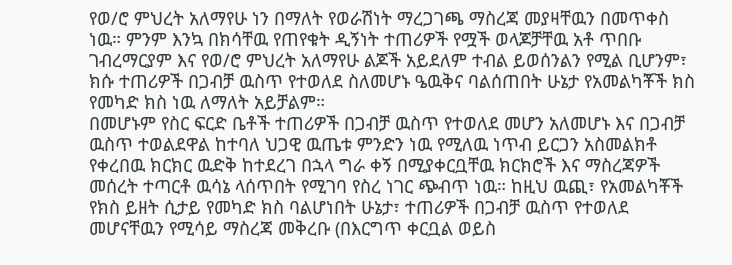የወ/ሮ ምህረት አለማየሁ ነን በማለት የወራሽነት ማረጋገጫ ማስረጃ መያዛቸዉን በመጥቀስ ነዉ። ምንም እንኳ በክሳቸዉ የጠየቁት ዲኝነት ተጠሪዎች የሟች ወላጆቻቸዉ አቶ ጥበቡ ገብረማርያም እና የወ/ሮ ምህረት አለማየሁ ልጆች አይደለም ተብል ይወሰንልን የሚል ቢሆንም፣ ክሱ ተጠሪዎች በጋብቻ ዉስጥ የተወለደ ስለመሆኑ ዔዉቅና ባልሰጠበት ሁኔታ የአመልካቾች ክስ የመካድ ክስ ነዉ ለማለት አይቻልም።
በመሆኑም የስር ፍርድ ቤቶች ተጠሪዎች በጋብቻ ዉስጥ የተወለደ መሆን አለመሆኑ እና በጋብቻ ዉስጥ ተወልደዋል ከተባለ ህጋዊ ዉጤቱ ምንድን ነዉ የሚለዉ ነጥብ ይርጋን አስመልክቶ የቀረበዉ ክርክር ዉድቅ ከተደረገ በኋላ ግራ ቀኝ በሚያቀርቧቸዉ ክርክሮች እና ማስረጃዎች መሰረት ተጣርቶ ዉሳኔ ላሰጥበት የሚገባ የስረ ነገር ጭብጥ ነዉ። ከዚህ ዉጪ፣ የአመልካቾች የክስ ይዘት ሲታይ የመካድ ክስ ባልሆነበት ሁኔታ፣ ተጠሪዎች በጋብቻ ዉስጥ የተወለደ መሆናቸዉን የሚሳይ ማስረጃ መቅረቡ (በእርግጥ ቀርቧል ወይስ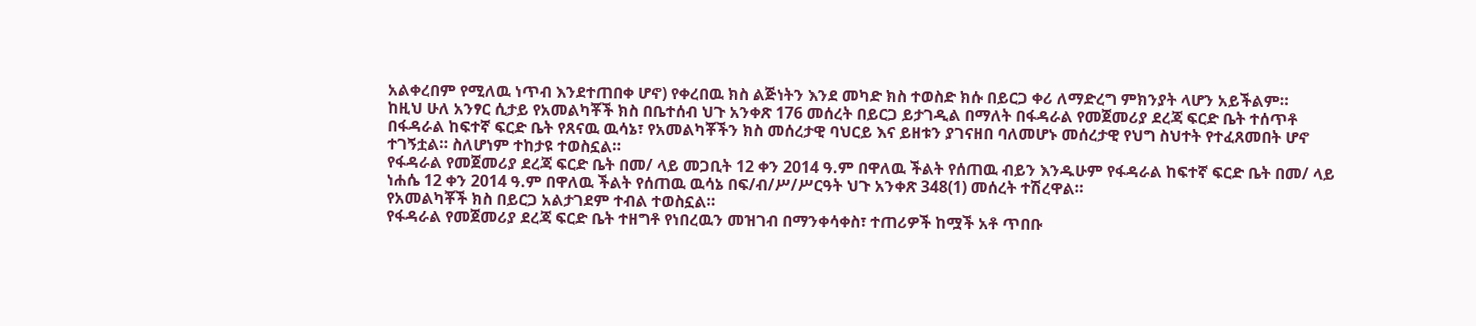አልቀረበም የሚለዉ ነጥብ እንደተጠበቀ ሆኖ) የቀረበዉ ክስ ልጅነትን እንደ መካድ ክስ ተወስድ ክሱ በይርጋ ቀሪ ለማድረግ ምክንያት ላሆን አይችልም።
ከዚህ ሁለ አንፃር ሲታይ የአመልካቾች ክስ በቤተሰብ ህጉ አንቀጽ 176 መሰረት በይርጋ ይታገዲል በማለት በፋዳራል የመጀመሪያ ደረጃ ፍርድ ቤት ተሰጥቶ በፋዳራል ከፍተኛ ፍርድ ቤት የጸናዉ ዉሳኔ፣ የአመልካቾችን ክስ መሰረታዊ ባህርይ እና ይዘቱን ያገናዘበ ባለመሆኑ መሰረታዊ የህግ ስህተት የተፈጸመበት ሆኖ ተገኝቷል። ስለሆነም ተከታዩ ተወስኗል።
የፋዳራል የመጀመሪያ ደረጃ ፍርድ ቤት በመ/ ላይ መጋቢት 12 ቀን 2014 ዓ.ም በዋለዉ ችልት የሰጠዉ ብይን እንዱሁም የፋዳራል ከፍተኛ ፍርድ ቤት በመ/ ላይ ነሐሴ 12 ቀን 2014 ዓ.ም በዋለዉ ችልት የሰጠዉ ዉሳኔ በፍ/ብ/ሥ/ሥርዓት ህጉ አንቀጽ 348(1) መሰረት ተሽረዋል።
የአመልካቾች ክስ በይርጋ አልታገደም ተብል ተወስኗል።
የፋዳራል የመጀመሪያ ደረጃ ፍርድ ቤት ተዘግቶ የነበረዉን መዝገብ በማንቀሳቀስ፣ ተጠሪዎች ከሟች አቶ ጥበቡ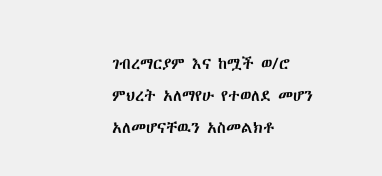ገብረማርያም እና ከሟች ወ/ሮ ምህረት አለማየሁ የተወለደ መሆን አለመሆናቸዉን አስመልክቶ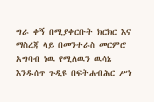ግራ ቀኝ በሚያቀርቡት ክርክር እና ማስረጃ ላይ በመንተራስ መርምሮ አግባብ ነዉ የሚለዉን ዉሳኔ እንዱሰጥ ጉዲዩ በፍትሐብሕር ሥነ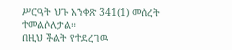ሥርዓት ህጉ አንቀጽ 341(1) መሰረት ተመልሶለታል።
በዚህ ችልት የተደረገዉ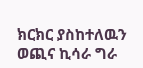ክርክር ያስከተለዉን ወጪና ኪሳራ ግራ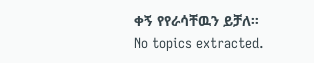ቀኝ የየራሳቸዉን ይቻለ።
No topics extracted.